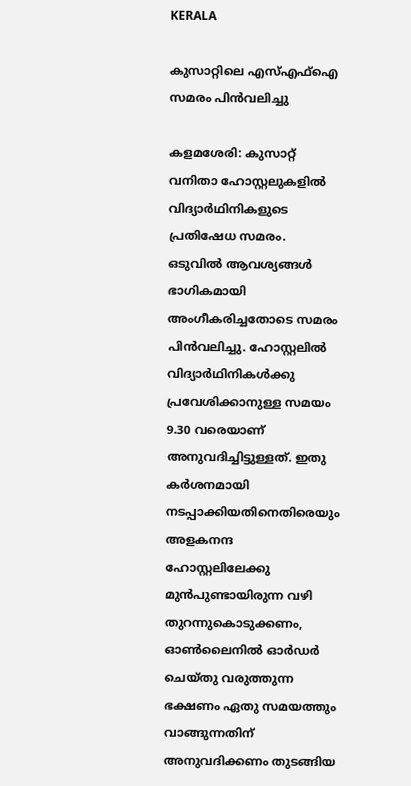KERALA

കുസാറ്റിലെ എസ്എഫ്ഐ സമരം പിൻവലിച്ചു

കളമശേരി: കുസാറ്റ് വനിതാ ഹോസ്റ്റലുകളിൽ വിദ്യാർഥിനികളുടെ പ്രതിഷേധ സമരം. ഒടുവിൽ ആവശ്യങ്ങൾ ഭാഗികമായി അംഗീകരിച്ചതോടെ സമരം പിൻവലിച്ചു. ഹോസ്റ്റലിൽ വിദ്യാർഥിനികൾക്കു പ്രവേശിക്കാനുള്ള സമയം 9.30 വരെയാണ് അനുവദിച്ചിട്ടുള്ളത്. ഇതു കർശനമായി നടപ്പാക്കിയതിനെതിരെയും അളകനന്ദ ഹോസ്റ്റലിലേക്കു മുൻപുണ്ടായിരുന്ന വഴി തുറന്നുകൊടുക്കണം, ഓൺലൈനിൽ ഓർഡർ ചെയ്തു വരുത്തുന്ന ഭക്ഷണം ഏതു സമയത്തും വാങ്ങുന്നതിന് അനുവദിക്കണം തുടങ്ങിയ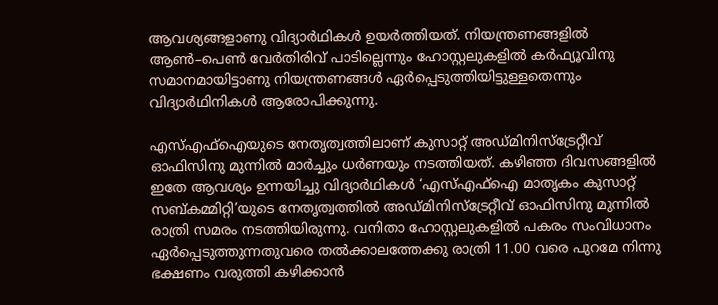ആവശ്യങ്ങളാണു വിദ്യാർഥികൾ ഉയർത്തിയത്. നിയന്ത്രണങ്ങളിൽ ആൺ–പെൺ വേർതിരിവ് പാടില്ലെന്നും ഹോസ്റ്റലുകളിൽ കർഫ്യൂവിനു സമാനമായിട്ടാണു നിയന്ത്രണങ്ങൾ ഏർപ്പെടുത്തിയിട്ടുള്ളതെന്നും വിദ്യാർഥിനികൾ ആരോപിക്കുന്നു.

എസ്എഫ്ഐയുടെ നേതൃത്വത്തിലാണ് കുസാറ്റ് അഡ്മിനിസ്ട്രേറ്റീവ് ഓഫിസിനു മുന്നിൽ മാർച്ചും ധർണയും നടത്തിയത്. കഴിഞ്ഞ ദിവസങ്ങളിൽ ഇതേ ആവശ്യം ഉന്നയിച്ചു വിദ്യാർഥികൾ ‘എസ്എഫ്ഐ മാതൃകം കുസാറ്റ് സബ്കമ്മിറ്റി’യുടെ നേതൃത്വത്തിൽ അഡ്മിനിസ്ട്രേറ്റീവ് ഓഫിസിനു മുന്നിൽ രാത്രി സമരം ന‌ടത്തിയിരുന്നു. വനിതാ ഹോസ്റ്റലുകളിൽ പകരം സംവിധാനം ഏർപ്പെടുത്തുന്നതുവരെ തൽക്കാലത്തേക്കു രാത്രി 11.00 വരെ പുറമേ നിന്നു ഭക്ഷണം വരുത്തി കഴിക്കാൻ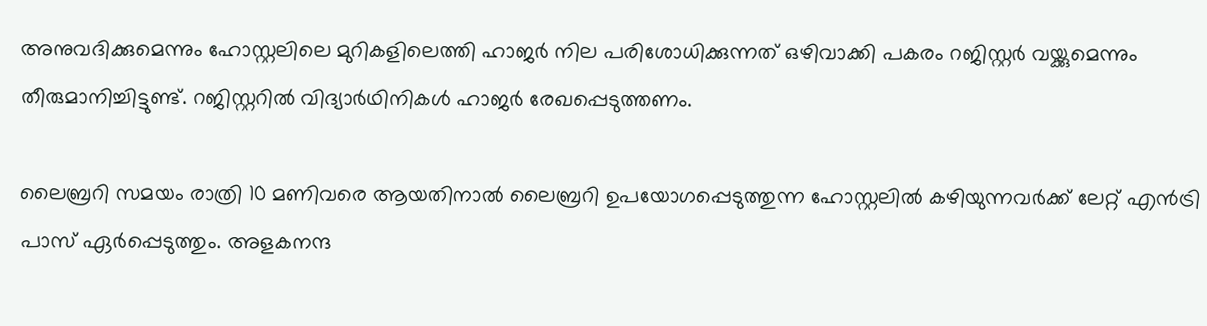അനുവദിക്കുമെന്നും ഹോസ്റ്റലിലെ മുറികളിലെത്തി ഹാജർ നില പരിശോധിക്കുന്നത് ഒഴിവാക്കി പകരം റജിസ്റ്റർ വയ്ക്കുമെന്നും തീരുമാനിച്ചിട്ടുണ്ട്. റജിസ്റ്ററിൽ വിദ്യാർഥിനികൾ ഹാജർ രേഖപ്പെടുത്തണം.

ലൈബ്രറി സമയം രാത്രി 10 മണിവരെ ആയതിനാൽ ലൈബ്രറി ഉപയോഗപ്പെടുത്തുന്ന ഹോസ്റ്റലിൽ കഴിയുന്നവർക്ക് ലേറ്റ് എൻട്രി പാസ് ഏർപ്പെടുത്തും. അളകനന്ദ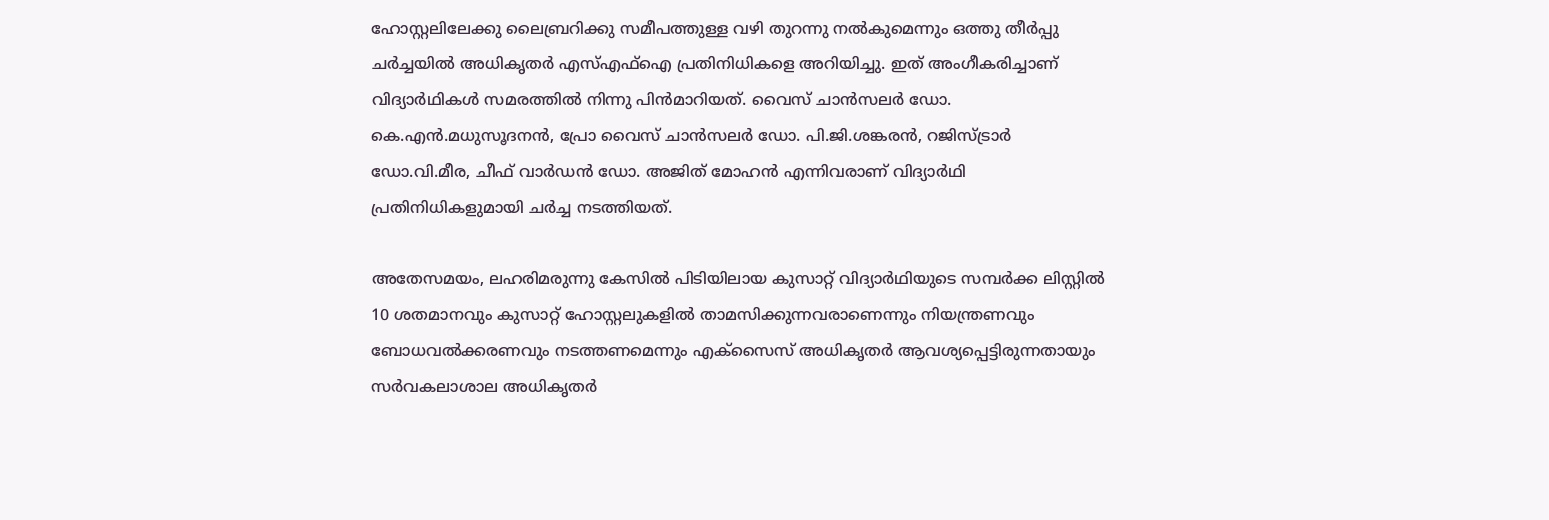ഹോസ്റ്റലിലേക്കു ലൈബ്രറിക്കു സമീപത്തുള്ള വഴി തുറന്നു നൽകുമെന്നും ഒത്തു തീർപ്പു ചർച്ചയിൽ അധികൃതർ എസ്എഫ്ഐ പ്രതിനിധികളെ അറിയിച്ചു. ഇത് അംഗീകരിച്ചാണ് വിദ്യാർഥികൾ സമരത്തിൽ നിന്നു പിൻമാറിയത്. വൈസ് ചാൻസലർ ഡോ. കെ.എൻ.മധുസൂദനൻ, പ്രോ വൈസ് ചാൻസലർ ഡോ. പി.ജി.ശങ്കരൻ, റജിസ്ട്രാർ ഡോ.വി.മീര, ചീഫ് വാർഡൻ ഡോ. അജിത് മോഹൻ എന്നിവരാണ് വിദ്യാർഥി പ്രതിനിധികളുമായി ചർച്ച നടത്തിയത്.

അതേസമയം, ലഹരിമരുന്നു കേസിൽ പിടിയിലായ കുസാറ്റ് വിദ്യാർഥിയുടെ സമ്പർക്ക ലിസ്റ്റിൽ 10 ശതമാനവും കുസാറ്റ് ഹോസ്റ്റലുകളിൽ താമസിക്കുന്നവരാണെന്നും നിയന്ത്രണവും ബോധവൽക്കരണവും നടത്തണമെന്നും എക്സൈസ് അധികൃതർ ആവശ്യപ്പെട്ടിരുന്നതായും സർവകലാശാല അധികൃതർ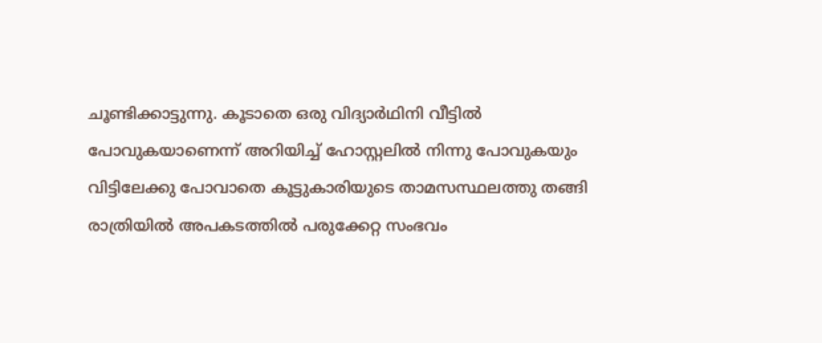ചൂണ്ടിക്കാട്ടുന്നു. കൂടാതെ ഒരു വിദ്യാർഥിനി വീട്ടിൽ പോവുകയാണെന്ന് അറിയിച്ച് ഹോസ്റ്റലിൽ നിന്നു പോവുകയും വിട്ടിലേക്കു പോവാതെ കൂട്ടുകാരിയുടെ താമസസ്ഥലത്തു തങ്ങി രാത്രിയിൽ അപകടത്തിൽ പരുക്കേറ്റ സംഭവം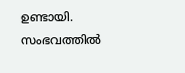ഉണ്ടായി. സംഭവത്തിൽ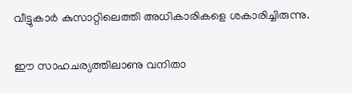വീട്ടുകാർ കുസാറ്റിലെത്തി അധികാരികളെ ശകാരിച്ചിരുന്നു.

ഈ സാഹചര്യത്തിലാണു വനിതാ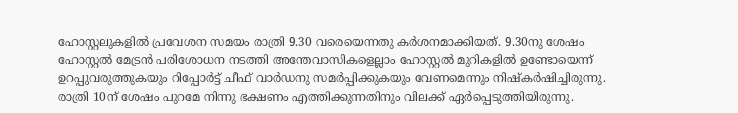ഹോസ്റ്റലുകളിൽ പ്രവേശന സമയം രാത്രി 9.30 വരെയെന്നതു കർശനമാക്കിയത്. 9.30നു ശേഷം ഹോസ്റ്റൽ മേട്രൻ പരിശോധന നടത്തി അന്തേവാസികളെല്ലാം ഹോസ്റ്റൽ മുറികളിൽ ഉണ്ടോയെന്ന് ഉറപ്പുവരുത്തുകയും റിപ്പോർട്ട് ചീഫ് വാർഡനു സമർപ്പിക്കുകയും വേണമെന്നും നിഷ്കർഷിച്ചിരുന്നു. രാത്രി 10ന് ശേഷം പുറമേ നിന്നു ഭക്ഷണം എത്തിക്കുന്നതിനും വിലക്ക് ഏർപ്പെടുത്തിയിരുന്നു.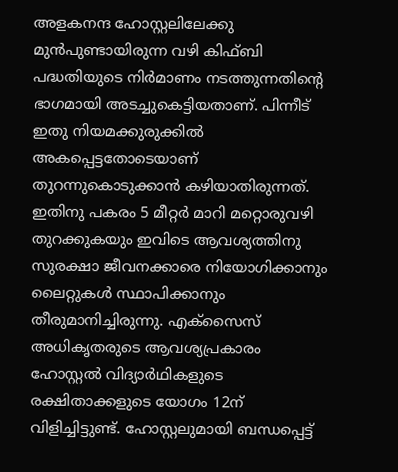അളകനന്ദ ഹോസ്റ്റലിലേക്കു മുൻപുണ്ടായിരുന്ന വഴി കിഫ്ബി പദ്ധതിയുടെ നിർമാണം നടത്തുന്നതിന്റെ ഭാഗമായി അടച്ചുകെട്ടിയതാണ്. പിന്നീട് ഇതു നിയമക്കുരുക്കിൽ അകപ്പെട്ടതോടെയാണ് തുറന്നുകൊടുക്കാൻ കഴിയാതിരുന്നത്. ഇതിനു പകരം 5 മീറ്റർ മാറി മറ്റൊരുവഴി തുറക്കുകയും ഇവി‌ടെ ആവശ്യത്തിനു സുരക്ഷാ ജീവനക്കാരെ നിയോഗിക്കാനും ലൈറ്റുകൾ സ്ഥാപിക്കാനും തീരുമാനിച്ചിരുന്നു. എക്സൈസ് അധികൃതരുടെ ആവശ്യപ്രകാരം ഹോസ്റ്റൽ വിദ്യാർഥികളുടെ രക്ഷിതാക്കളുടെ യോഗം 12ന് വിളിച്ചിട്ടുണ്ട്. ഹോസ്റ്റലുമായി ബന്ധപ്പെട്ട്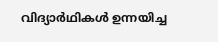വിദ്യാർഥികൾ ഉന്നയിച്ച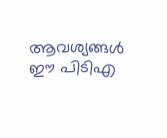ആവശ്യങ്ങൾ ഈ പിടിഎ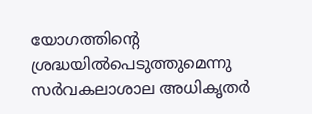യോഗത്തിന്റെ ശ്രദ്ധയിൽപെടുത്തുമെന്നു സർവകലാശാല അധികൃതർ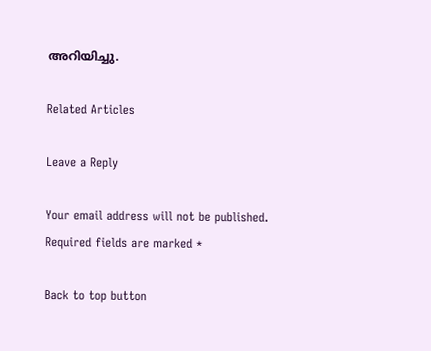അറിയിച്ചു.

Related Articles

Leave a Reply

Your email address will not be published. Required fields are marked *

Back to top button